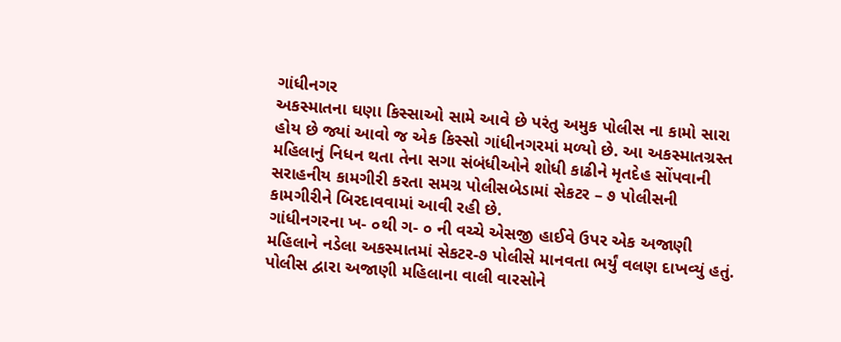ગાંધીનગર
અકસ્માતના ઘણા કિસ્સાઓ સામે આવે છે પરંતુ અમુક પોલીસ ના કામો સારા હોય છે જ્યાં આવો જ એક કિસ્સો ગાંધીનગરમાં મળ્યો છે. આ અકસ્માતગ્રસ્ત મહિલાનું નિધન થતા તેના સગા સંબંધીઓને શોધી કાઢીને મૃતદેહ સોંપવાની સરાહનીય કામગીરી કરતા સમગ્ર પોલીસબેડામાં સેકટર – ૭ પોલીસની કામગીરીને બિરદાવવામાં આવી રહી છે.
ગાંધીનગરના ખ- ૦થી ગ- ૦ ની વચ્ચે એસજી હાઈવે ઉપર એક અજાણી મહિલાને નડેલા અકસ્માતમાં સેકટર-૭ પોલીસે માનવતા ભર્યું વલણ દાખવ્યું હતું. પોલીસ દ્વારા અજાણી મહિલાના વાલી વારસોને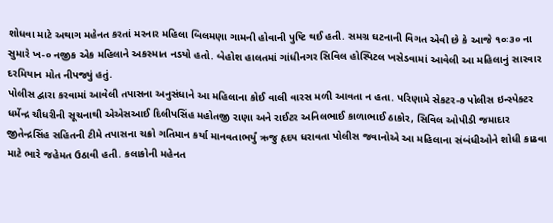શોધવા માટે અથાગ મહેનત કરતાં મરનાર મહિલા બિલમણા ગામની હોવાની પુષ્ટિ થઈ હતી. સમગ્ર ઘટનાની વિગત એવી છે કે આજે ૧૦ઃ૩૦ ના સુમારે ખ-૦ નજીક એક મહિલાને અકસ્માત નડયો હતો. બેહોશ હાલતમાં ગાંધીનગર સિવિલ હોસ્પિટલ ખસેડવામાં આવેલી આ મહિલાનું સારવાર દરમિયાન મોત નીપજ્યું હતું.
પોલીસ દ્વારા કરવામાં આવેલી તપાસના અનુસંધાને આ મહિલાના કોઈ વાલી વારસ મળી આવતા ન હતા. પરિણામે સેકટર-૭ પોલીસ ઇન્સ્પેક્ટર ધર્મેન્દ્ર ચૌધરીની સૂચનાથી એએસઆઈ દિલીપસિંહ મહોતજી રાણા અને રાઈટર અનિલભાઈ કાળાભાઈ ઠાકોર, સિવિલ ઓપીડી જમાદાર જીતેન્દ્રસિંહ સહિતની ટીમે તપાસના ચક્રો ગતિમાન કર્યા માનવતાભર્યું ઋજુ હૃદય ધરાવતા પોલીસ જવાનોએ આ મહિલાના સંબંધીઓને શોધી કાઢવા માટે ભારે જહેમત ઉઠાવી હતી. કલાકોની મહેનત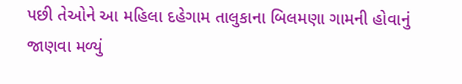પછી તેઓને આ મહિલા દહેગામ તાલુકાના બિલમણા ગામની હોવાનું જાણવા મળ્યું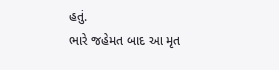હતું.
ભારે જહેમત બાદ આ મૃત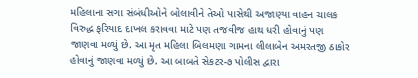મહિલાના સગા સંબંધીઓને બોલાવીને તેઓ પાસેથી અજાણ્યા વાહન ચાલક વિરુદ્ધ ફરિયાદ દાખલ કરાવવા માટે પણ તજવીજ હાથ ધરી હોવાનું પણ જાણવા મળ્યું છે. આ મૃત મહિલા બિલમણા ગામના લીલાબેન અમરતજી ઠાકોર હોવાનું જાણવા મળ્યું છે. આ બાબતે સેકટર-૭ પોલીસ દ્વારા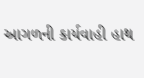આગળની કાર્યવાહી હાથ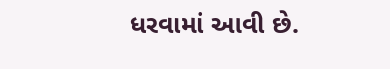ધરવામાં આવી છે.